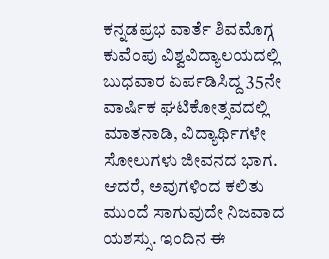ಕನ್ನಡಪ್ರಭ ವಾರ್ತೆ ಶಿವಮೊಗ್ಗ
ಕುವೆಂಪು ವಿಶ್ವವಿದ್ಯಾಲಯದಲ್ಲಿ ಬುಧವಾರ ಏರ್ಪಡಿಸಿದ್ದ 35ನೇ ವಾರ್ಷಿಕ ಘಟಿಕೋತ್ಸವದಲ್ಲಿ ಮಾತನಾಡಿ, ವಿದ್ಯಾರ್ಥಿಗಳೇ ಸೋಲುಗಳು ಜೀವನದ ಭಾಗ. ಆದರೆ, ಅವುಗಳಿಂದ ಕಲಿತು ಮುಂದೆ ಸಾಗುವುದೇ ನಿಜವಾದ ಯಶಸ್ಸು. ಇಂದಿನ ಈ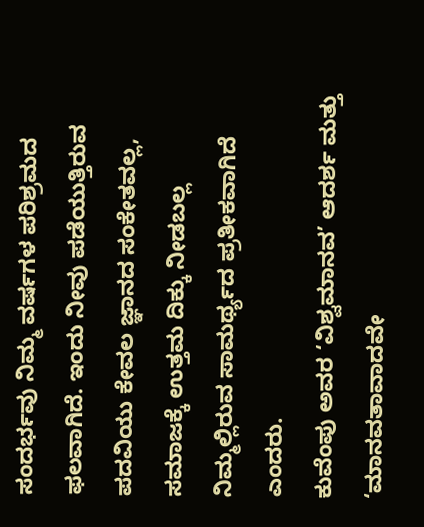ಸಂದರ್ಭವು ನಿಮ್ಮ ವರ್ಷಗಳ ಪರಿಶ್ರಮದ ಫಲವಾಗಿದೆ. ಇಂದು ನೀವು ಪಡೆಯುತ್ತಿರುವ ಪದವಿಯು ಕೇವಲ ಜ್ಞಾನದ ಸಂಕೇತವಲ್ಲ, ಸಮಾಜಕ್ಕೆ ಉತ್ತಮ ದಿಕ್ಕು ನೀಡಬಲ್ಲ ನಿಮ್ಮಲ್ಲಿರುವ ಸಾಮರ್ಥ್ಯದ ಪ್ರತೀಕವಾಗಿದೆ ಎಂದರು.
ಕುವೆಂಪು ಅವರ ‘ವಿಶ್ವಮಾನವ’ ಆದರ್ಶ ಮತ್ತು ‘ಮಾನವತಾವಾದವೇ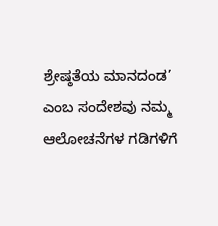ಶ್ರೇಷ್ಠತೆಯ ಮಾನದಂಡ’ ಎಂಬ ಸಂದೇಶವು ನಮ್ಮ ಆಲೋಚನೆಗಳ ಗಡಿಗಳಿಗೆ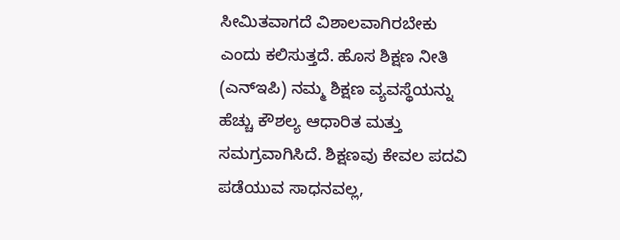ಸೀಮಿತವಾಗದೆ ವಿಶಾಲವಾಗಿರಬೇಕು ಎಂದು ಕಲಿಸುತ್ತದೆ. ಹೊಸ ಶಿಕ್ಷಣ ನೀತಿ (ಎನ್ಇಪಿ) ನಮ್ಮ ಶಿಕ್ಷಣ ವ್ಯವಸ್ಥೆಯನ್ನು ಹೆಚ್ಚು ಕೌಶಲ್ಯ ಆಧಾರಿತ ಮತ್ತು ಸಮಗ್ರವಾಗಿಸಿದೆ. ಶಿಕ್ಷಣವು ಕೇವಲ ಪದವಿ ಪಡೆಯುವ ಸಾಧನವಲ್ಲ,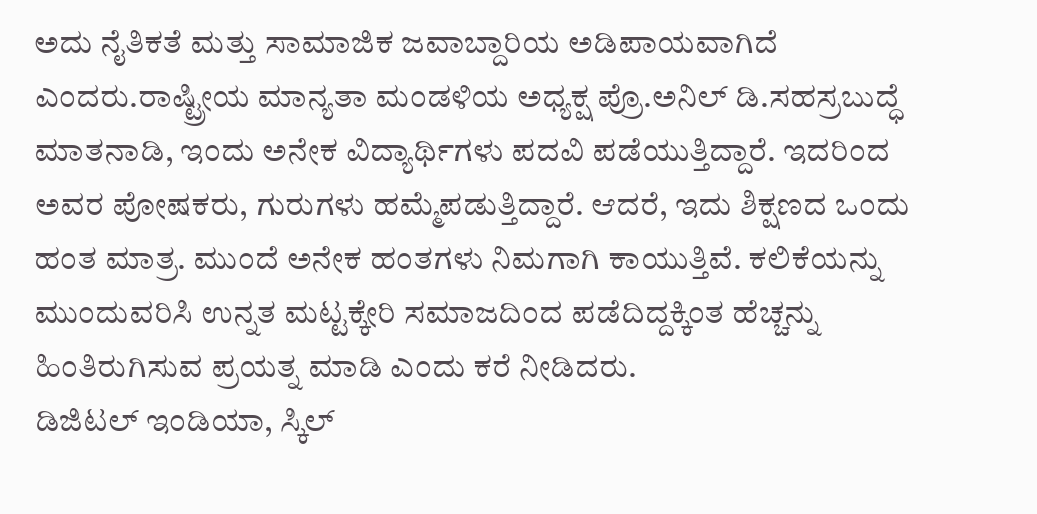ಅದು ನೈತಿಕತೆ ಮತ್ತು ಸಾಮಾಜಿಕ ಜವಾಬ್ದಾರಿಯ ಅಡಿಪಾಯವಾಗಿದೆ ಎಂದರು.ರಾಷ್ಟ್ರೀಯ ಮಾನ್ಯತಾ ಮಂಡಳಿಯ ಅಧ್ಯಕ್ಷ ಪ್ರೊ.ಅನಿಲ್ ಡಿ.ಸಹಸ್ರಬುದ್ಧೆ ಮಾತನಾಡಿ, ಇಂದು ಅನೇಕ ವಿದ್ಯಾರ್ಥಿಗಳು ಪದವಿ ಪಡೆಯುತ್ತಿದ್ದಾರೆ. ಇದರಿಂದ ಅವರ ಪೋಷಕರು, ಗುರುಗಳು ಹಮ್ಮೆಪಡುತ್ತಿದ್ದಾರೆ. ಆದರೆ, ಇದು ಶಿಕ್ಷಣದ ಒಂದು ಹಂತ ಮಾತ್ರ. ಮುಂದೆ ಅನೇಕ ಹಂತಗಳು ನಿಮಗಾಗಿ ಕಾಯುತ್ತಿವೆ. ಕಲಿಕೆಯನ್ನು ಮುಂದುವರಿಸಿ ಉನ್ನತ ಮಟ್ಟಕ್ಕೇರಿ ಸಮಾಜದಿಂದ ಪಡೆದಿದ್ದಕ್ಕಿಂತ ಹೆಚ್ಚನ್ನು ಹಿಂತಿರುಗಿಸುವ ಪ್ರಯತ್ನ ಮಾಡಿ ಎಂದು ಕರೆ ನೀಡಿದರು.
ಡಿಜಿಟಲ್ ಇಂಡಿಯಾ, ಸ್ಕಿಲ್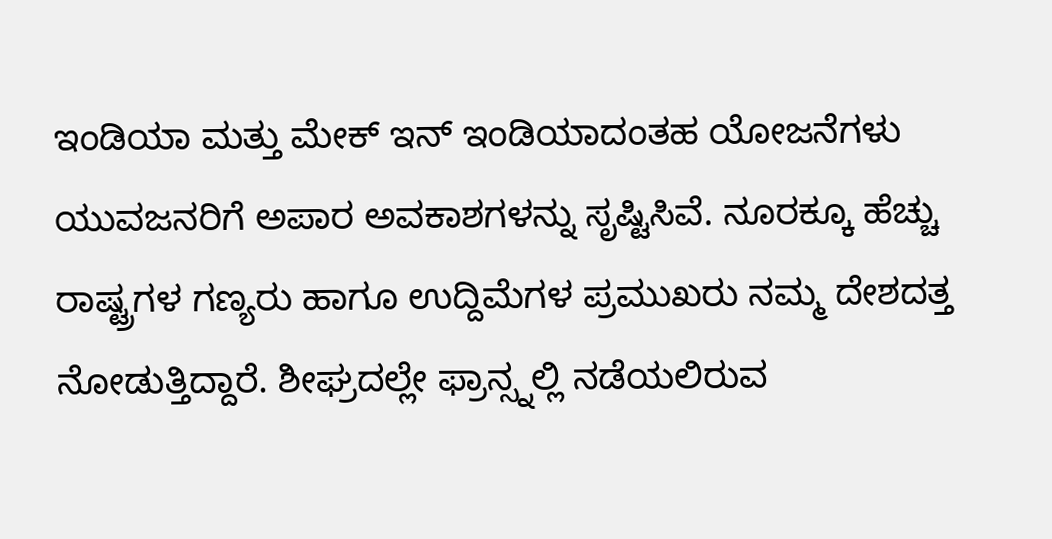ಇಂಡಿಯಾ ಮತ್ತು ಮೇಕ್ ಇನ್ ಇಂಡಿಯಾದಂತಹ ಯೋಜನೆಗಳು ಯುವಜನರಿಗೆ ಅಪಾರ ಅವಕಾಶಗಳನ್ನು ಸೃಷ್ಟಿಸಿವೆ. ನೂರಕ್ಕೂ ಹೆಚ್ಚು ರಾಷ್ಟ್ರಗಳ ಗಣ್ಯರು ಹಾಗೂ ಉದ್ದಿಮೆಗಳ ಪ್ರಮುಖರು ನಮ್ಮ ದೇಶದತ್ತ ನೋಡುತ್ತಿದ್ದಾರೆ. ಶೀಘ್ರದಲ್ಲೇ ಫ್ರಾನ್ಸ್ನಲ್ಲಿ ನಡೆಯಲಿರುವ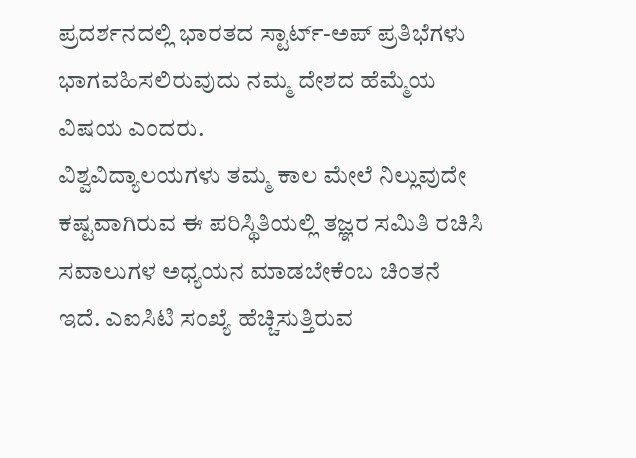ಪ್ರದರ್ಶನದಲ್ಲಿ ಭಾರತದ ಸ್ಟಾರ್ಟ್-ಅಪ್ ಪ್ರತಿಭೆಗಳು ಭಾಗವಹಿಸಲಿರುವುದು ನಮ್ಮ ದೇಶದ ಹೆಮ್ಮೆಯ ವಿಷಯ ಎಂದರು.
ವಿಶ್ವವಿದ್ಯಾಲಯಗಳು ತಮ್ಮ ಕಾಲ ಮೇಲೆ ನಿಲ್ಲುವುದೇ ಕಷ್ಟವಾಗಿರುವ ಈ ಪರಿಸ್ಥಿತಿಯಲ್ಲಿ ತಜ್ಞರ ಸಮಿತಿ ರಚಿಸಿ ಸವಾಲುಗಳ ಅಧ್ಯಯನ ಮಾಡಬೇಕೆಂಬ ಚಿಂತನೆ ಇದೆ. ಎಐಸಿಟಿ ಸಂಖ್ಯೆ ಹೆಚ್ಚಿಸುತ್ತಿರುವ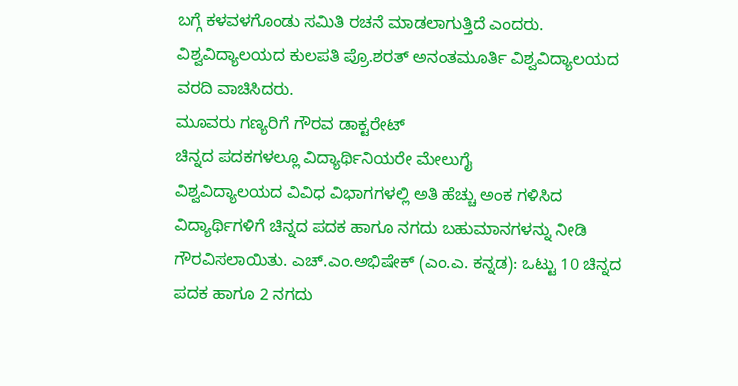ಬಗ್ಗೆ ಕಳವಳಗೊಂಡು ಸಮಿತಿ ರಚನೆ ಮಾಡಲಾಗುತ್ತಿದೆ ಎಂದರು.
ವಿಶ್ವವಿದ್ಯಾಲಯದ ಕುಲಪತಿ ಪ್ರೊ.ಶರತ್ ಅನಂತಮೂರ್ತಿ ವಿಶ್ವವಿದ್ಯಾಲಯದ ವರದಿ ವಾಚಿಸಿದರು.
ಮೂವರು ಗಣ್ಯರಿಗೆ ಗೌರವ ಡಾಕ್ಟರೇಟ್
ಚಿನ್ನದ ಪದಕಗಳಲ್ಲೂ ವಿದ್ಯಾರ್ಥಿನಿಯರೇ ಮೇಲುಗೈ
ವಿಶ್ವವಿದ್ಯಾಲಯದ ವಿವಿಧ ವಿಭಾಗಗಳಲ್ಲಿ ಅತಿ ಹೆಚ್ಚು ಅಂಕ ಗಳಿಸಿದ ವಿದ್ಯಾರ್ಥಿಗಳಿಗೆ ಚಿನ್ನದ ಪದಕ ಹಾಗೂ ನಗದು ಬಹುಮಾನಗಳನ್ನು ನೀಡಿ ಗೌರವಿಸಲಾಯಿತು. ಎಚ್.ಎಂ.ಅಭಿಷೇಕ್ (ಎಂ.ಎ. ಕನ್ನಡ): ಒಟ್ಟು 10 ಚಿನ್ನದ ಪದಕ ಹಾಗೂ 2 ನಗದು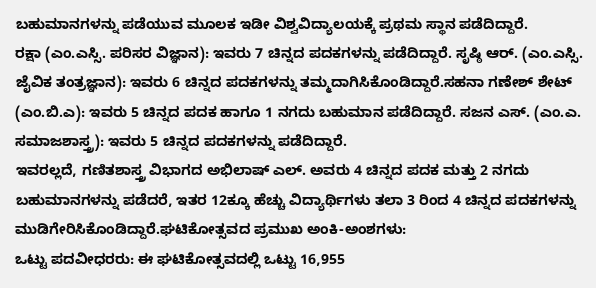ಬಹುಮಾನಗಳನ್ನು ಪಡೆಯುವ ಮೂಲಕ ಇಡೀ ವಿಶ್ವವಿದ್ಯಾಲಯಕ್ಕೆ ಪ್ರಥಮ ಸ್ಥಾನ ಪಡೆದಿದ್ದಾರೆ.
ರಕ್ಷಾ (ಎಂ.ಎಸ್ಸಿ. ಪರಿಸರ ವಿಜ್ಞಾನ): ಇವರು 7 ಚಿನ್ನದ ಪದಕಗಳನ್ನು ಪಡೆದಿದ್ದಾರೆ. ಸೃಷ್ಠಿ ಆರ್. (ಎಂ.ಎಸ್ಸಿ. ಜೈವಿಕ ತಂತ್ರಜ್ಞಾನ): ಇವರು 6 ಚಿನ್ನದ ಪದಕಗಳನ್ನು ತಮ್ಮದಾಗಿಸಿಕೊಂಡಿದ್ದಾರೆ.ಸಹನಾ ಗಣೇಶ್ ಶೇಟ್ (ಎಂ.ಬಿ.ಎ): ಇವರು 5 ಚಿನ್ನದ ಪದಕ ಹಾಗೂ 1 ನಗದು ಬಹುಮಾನ ಪಡೆದಿದ್ದಾರೆ. ಸಜನ ಎಸ್. (ಎಂ.ಎ. ಸಮಾಜಶಾಸ್ತ್ರ): ಇವರು 5 ಚಿನ್ನದ ಪದಕಗಳನ್ನು ಪಡೆದಿದ್ದಾರೆ.
ಇವರಲ್ಲದೆ, ಗಣಿತಶಾಸ್ತ್ರ ವಿಭಾಗದ ಅಭಿಲಾಷ್ ಎಲ್. ಅವರು 4 ಚಿನ್ನದ ಪದಕ ಮತ್ತು 2 ನಗದು ಬಹುಮಾನಗಳನ್ನು ಪಡೆದರೆ, ಇತರ 12ಕ್ಕೂ ಹೆಚ್ಚು ವಿದ್ಯಾರ್ಥಿಗಳು ತಲಾ 3 ರಿಂದ 4 ಚಿನ್ನದ ಪದಕಗಳನ್ನು ಮುಡಿಗೇರಿಸಿಕೊಂಡಿದ್ದಾರೆ.ಘಟಿಕೋತ್ಸವದ ಪ್ರಮುಖ ಅಂಕಿ-ಅಂಶಗಳು:
ಒಟ್ಟು ಪದವೀಧರರು: ಈ ಘಟಿಕೋತ್ಸವದಲ್ಲಿ ಒಟ್ಟು 16,955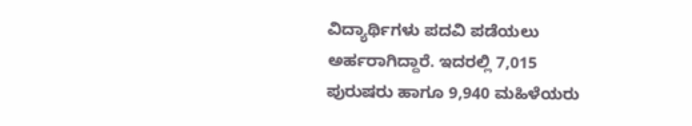ವಿದ್ಯಾರ್ಥಿಗಳು ಪದವಿ ಪಡೆಯಲು ಅರ್ಹರಾಗಿದ್ದಾರೆ. ಇದರಲ್ಲಿ 7,015 ಪುರುಷರು ಹಾಗೂ 9,940 ಮಹಿಳೆಯರು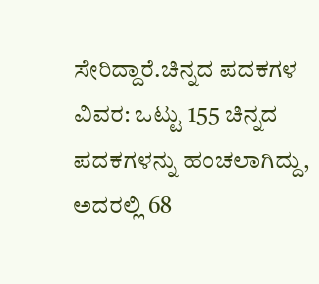ಸೇರಿದ್ದಾರೆ.ಚಿನ್ನದ ಪದಕಗಳ ವಿವರ: ಒಟ್ಟು 155 ಚಿನ್ನದ ಪದಕಗಳನ್ನು ಹಂಚಲಾಗಿದ್ದು, ಅದರಲ್ಲಿ 68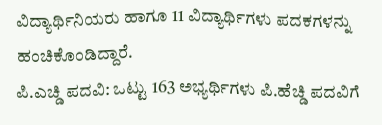ವಿದ್ಯಾರ್ಥಿನಿಯರು ಹಾಗೂ 11 ವಿದ್ಯಾರ್ಥಿಗಳು ಪದಕಗಳನ್ನು ಹಂಚಿಕೊಂಡಿದ್ದಾರೆ.
ಪಿ.ಎಚ್ಡಿ ಪದವಿ: ಒಟ್ಟು 163 ಅಭ್ಯರ್ಥಿಗಳು ಪಿ.ಹೆಚ್ಡಿ ಪದವಿಗೆ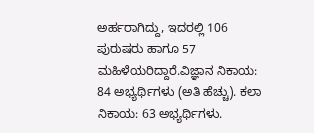ಅರ್ಹರಾಗಿದ್ದು, ಇದರಲ್ಲಿ 106 ಪುರುಷರು ಹಾಗೂ 57 ಮಹಿಳೆಯರಿದ್ದಾರೆ.ವಿಜ್ಞಾನ ನಿಕಾಯ: 84 ಅಭ್ಯರ್ಥಿಗಳು (ಅತಿ ಹೆಚ್ಚು). ಕಲಾ ನಿಕಾಯ: 63 ಅಭ್ಯರ್ಥಿಗಳು.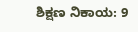ಶಿಕ್ಷಣ ನಿಕಾಯ: 9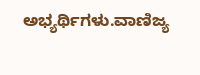ಅಭ್ಯರ್ಥಿಗಳು.ವಾಣಿಜ್ಯ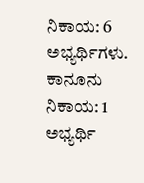ನಿಕಾಯ: 6 ಅಭ್ಯರ್ಥಿಗಳು.
ಕಾನೂನು ನಿಕಾಯ: 1 ಅಭ್ಯರ್ಥಿ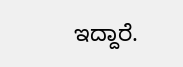ಇದ್ದಾರೆ.